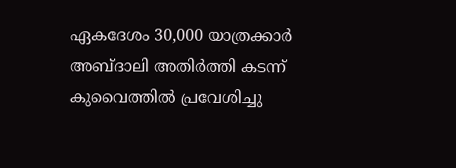ഏകദേശം 30,000 യാത്രക്കാർ അബ്ദാലി അതിർത്തി കടന്ന് കുവൈത്തിൽ പ്രവേശിച്ചു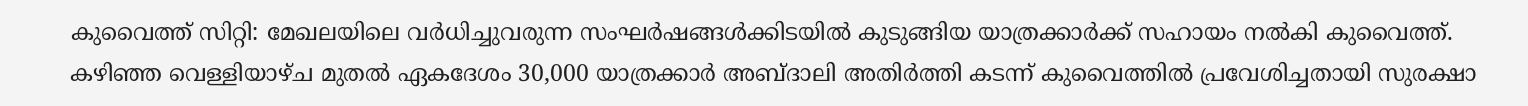കുവൈത്ത് സിറ്റി: മേഖലയിലെ വർധിച്ചുവരുന്ന സംഘർഷങ്ങൾക്കിടയിൽ കുടുങ്ങിയ യാത്രക്കാർക്ക് സഹായം നൽകി കുവൈത്ത്. കഴിഞ്ഞ വെള്ളിയാഴ്ച മുതൽ ഏകദേശം 30,000 യാത്രക്കാർ അബ്ദാലി അതിർത്തി കടന്ന് കുവൈത്തിൽ പ്രവേശിച്ചതായി സുരക്ഷാ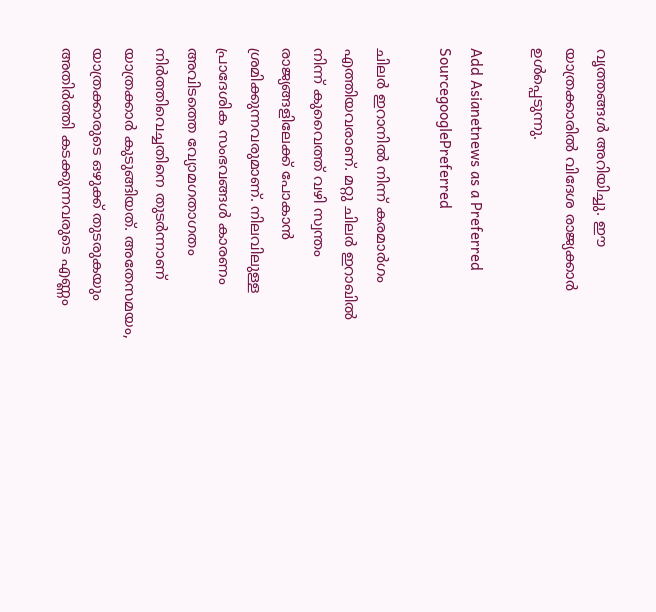വൃത്തങ്ങൾ അറിയിച്ചു. ഈ യാത്രക്കാരിൽ വിദേശ രാജ്യക്കാർ ഉൾപ്പെടുന്നു.

Add Asianetnews as a Preferred SourcegooglePreferred

ചിലർ ഇറാനിൽ നിന്ന് കരമാർഗം എത്തിയവരാണ്. മറ്റു ചിലർ ഇറാഖിൽ നിന്ന് കുവൈത്ത് വഴി സ്വന്തം രാജ്യങ്ങളിലേക്ക് പോകാൻ ശ്രമിക്കുന്നവരുമാണ്. നിലവിലുള്ള പ്രാദേശിക സംഭവങ്ങൾ കാരണം അവിടത്തെ വ്യോമഗതാഗതം നിർത്തിവെച്ചതിനെ തുടർന്നാണ് യാത്രക്കാർ കുടുങ്ങിയത്. അതേസമയം, യാത്രക്കാരുടെ ഒഴുക്ക് തുടരുകയും അതിർത്തി കടക്കുന്നവരുടെ എണ്ണം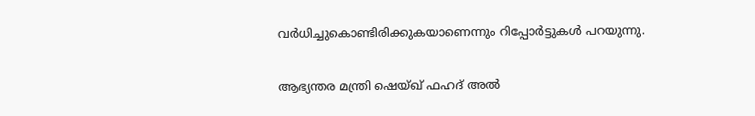വർധിച്ചുകൊണ്ടിരിക്കുകയാണെന്നും റിപ്പോർട്ടുകൾ പറയുന്നു.

ആഭ്യന്തര മന്ത്രി ഷെയ്ഖ് ഫഹദ് അൽ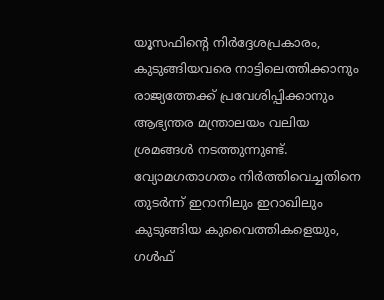യൂസഫിന്റെ നിർദ്ദേശപ്രകാരം, കുടുങ്ങിയവരെ നാട്ടിലെത്തിക്കാനും രാജ്യത്തേക്ക് പ്രവേശിപ്പിക്കാനും ആഭ്യന്തര മന്ത്രാലയം വലിയ ശ്രമങ്ങൾ നടത്തുന്നുണ്ട്. വ്യോമഗതാഗതം നിർത്തിവെച്ചതിനെ തുടർന്ന് ഇറാനിലും ഇറാഖിലും കുടുങ്ങിയ കുവൈത്തികളെയും, ഗൾഫ്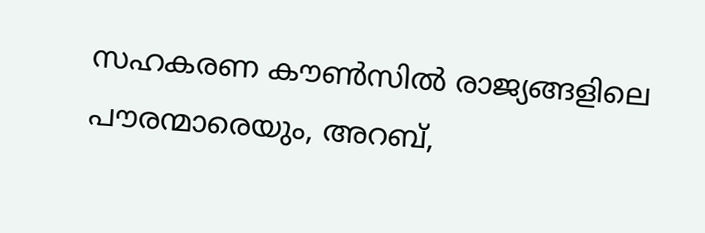സഹകരണ കൗൺസിൽ രാജ്യങ്ങളിലെ പൗരന്മാരെയും, അറബ്,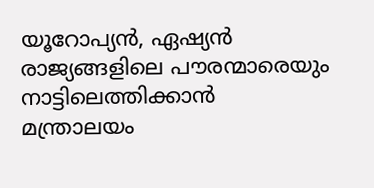യൂറോപ്യൻ, ഏഷ്യൻ രാജ്യങ്ങളിലെ പൗരന്മാരെയും നാട്ടിലെത്തിക്കാൻ മന്ത്രാലയം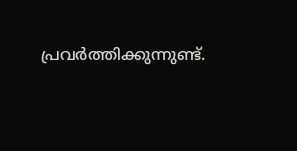പ്രവർത്തിക്കുന്നുണ്ട്.